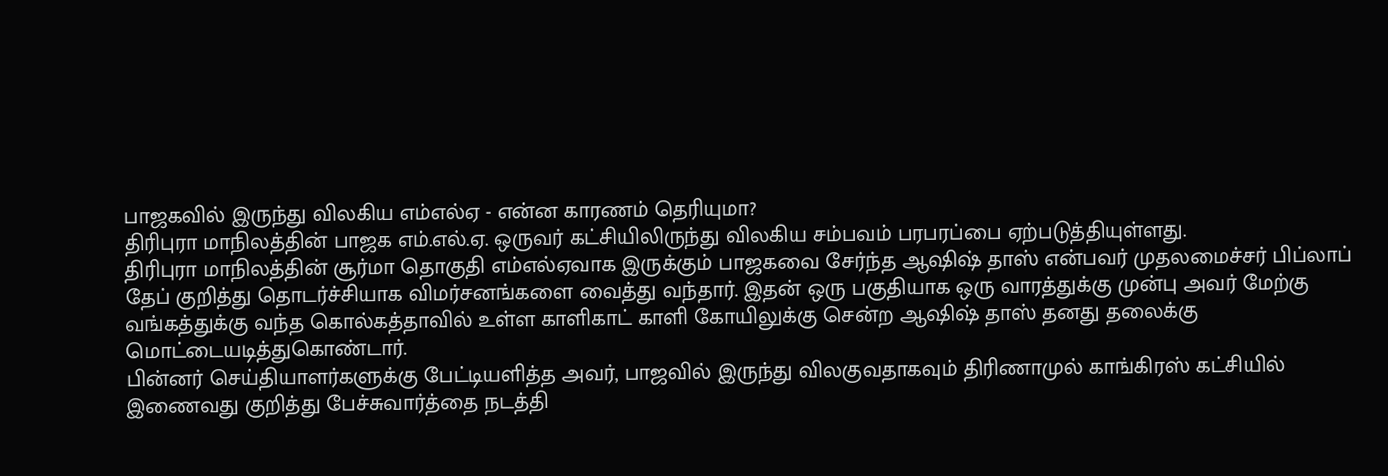பாஜகவில் இருந்து விலகிய எம்எல்ஏ - என்ன காரணம் தெரியுமா?
திரிபுரா மாநிலத்தின் பாஜக எம்.எல்.ஏ. ஒருவர் கட்சியிலிருந்து விலகிய சம்பவம் பரபரப்பை ஏற்படுத்தியுள்ளது.
திரிபுரா மாநிலத்தின் சூர்மா தொகுதி எம்எல்ஏவாக இருக்கும் பாஜகவை சேர்ந்த ஆஷிஷ் தாஸ் என்பவர் முதலமைச்சர் பிப்லாப் தேப் குறித்து தொடர்ச்சியாக விமர்சனங்களை வைத்து வந்தார். இதன் ஒரு பகுதியாக ஒரு வாரத்துக்கு முன்பு அவர் மேற்கு வங்கத்துக்கு வந்த கொல்கத்தாவில் உள்ள காளிகாட் காளி கோயிலுக்கு சென்ற ஆஷிஷ் தாஸ் தனது தலைக்கு மொட்டையடித்துகொண்டார்.
பின்னர் செய்தியாளர்களுக்கு பேட்டியளித்த அவர், பாஜவில் இருந்து விலகுவதாகவும் திரிணாமுல் காங்கிரஸ் கட்சியில் இணைவது குறித்து பேச்சுவார்த்தை நடத்தி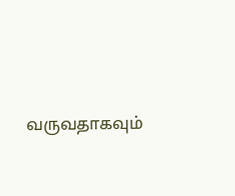வருவதாகவும்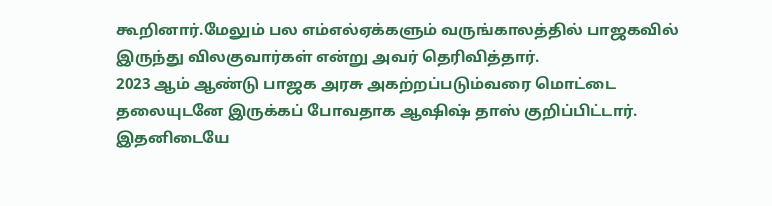கூறினார்.மேலும் பல எம்எல்ஏக்களும் வருங்காலத்தில் பாஜகவில் இருந்து விலகுவார்கள் என்று அவர் தெரிவித்தார்.
2023 ஆம் ஆண்டு பாஜக அரசு அகற்றப்படும்வரை மொட்டை தலையுடனே இருக்கப் போவதாக ஆஷிஷ் தாஸ் குறிப்பிட்டார். இதனிடையே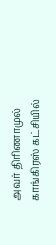அவர் திரிணாமுல் காங்கிரஸ் கட்சியில்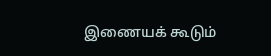இணையக் கூடும்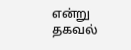என்று தகவல்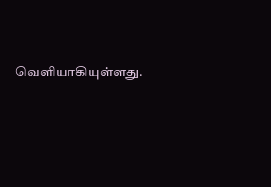வெளியாகியுள்ளது.